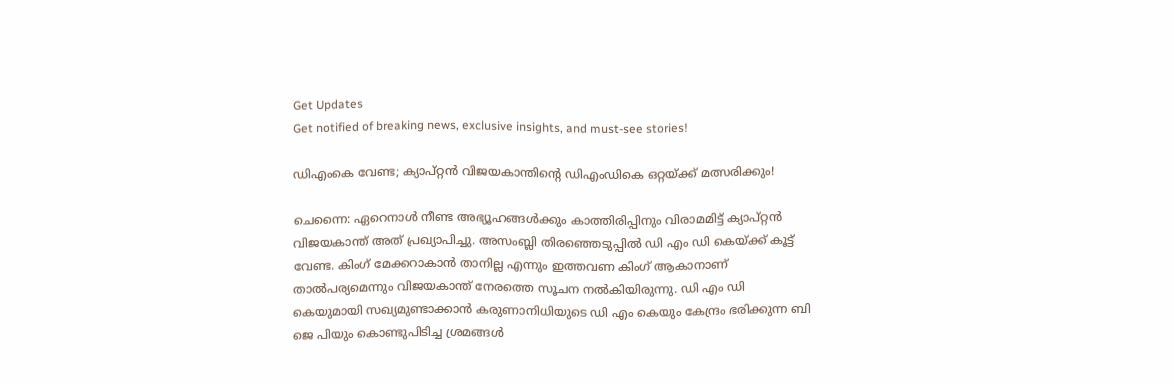Get Updates
Get notified of breaking news, exclusive insights, and must-see stories!

ഡിഎംകെ വേണ്ട; ക്യാപ്റ്റന്‍ വിജയകാന്തിന്റെ ഡിഎംഡികെ ഒറ്റയ്ക്ക് മത്സരിക്കും!

ചെന്നൈ: ഏറെനാള്‍ നീണ്ട അഭ്യൂഹങ്ങള്‍ക്കും കാത്തിരിപ്പിനും വിരാമമിട്ട് ക്യാപ്റ്റന്‍ വിജയകാന്ത് അത് പ്രഖ്യാപിച്ചു. അസംബ്ലി തിരഞ്ഞെടുപ്പില്‍ ഡി എം ഡി കെയ്ക്ക് കൂട്ട് വേണ്ട. കിംഗ് മേക്കറാകാന്‍ താനില്ല എന്നും ഇത്തവണ കിംഗ് ആകാനാണ് താല്‍പര്യമെന്നും വിജയകാന്ത് നേരത്തെ സൂചന നല്‍കിയിരുന്നു. ഡി എം ഡി കെയുമായി സഖ്യമുണ്ടാക്കാന്‍ കരുണാനിധിയുടെ ഡി എം കെയും കേന്ദ്രം ഭരിക്കുന്ന ബി ജെ പിയും കൊണ്ടുപിടിച്ച ശ്രമങ്ങള്‍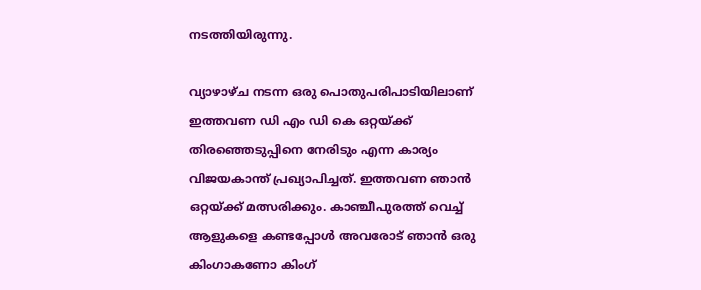നടത്തിയിരുന്നു.

വ്യാഴാഴ്ച നടന്ന ഒരു പൊതുപരിപാടിയിലാണ് ഇത്തവണ ഡി എം ഡി കെ ഒറ്റയ്ക്ക് തിരഞ്ഞെടുപ്പിനെ നേരിടും എന്ന കാര്യം വിജയകാന്ത് പ്രഖ്യാപിച്ചത്. ഇത്തവണ ഞാന്‍ ഒറ്റയ്ക്ക് മത്സരിക്കും. കാഞ്ചീപുരത്ത് വെച്ച് ആളുകളെ കണ്ടപ്പോള്‍ അവരോട് ഞാന്‍ ഒരു കിംഗാകണോ കിംഗ്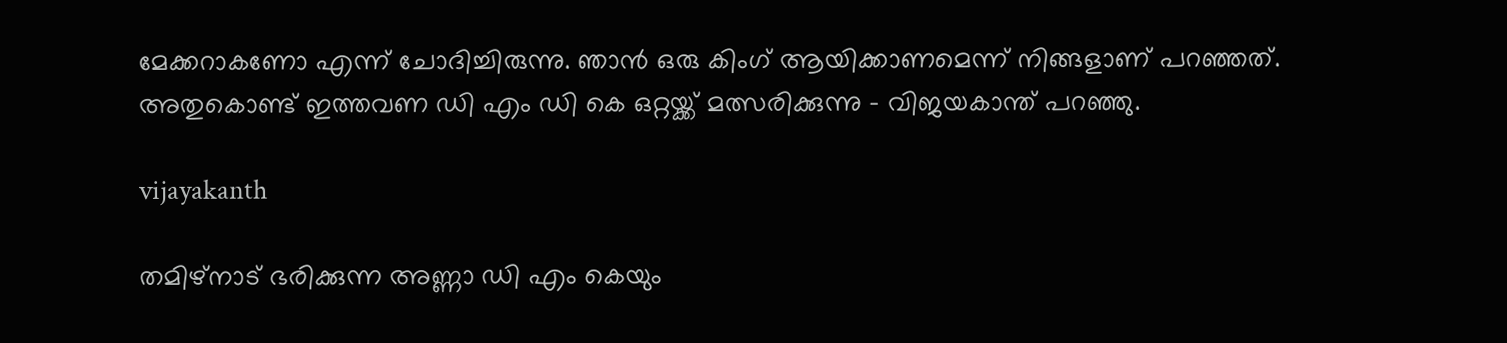മേക്കറാകണോ എന്ന് ചോദിച്ചിരുന്നു. ഞാന്‍ ഒരു കിംഗ് ആയിക്കാണമെന്ന് നിങ്ങളാണ് പറഞ്ഞത്. അതുകൊണ്ട് ഇത്തവണ ഡി എം ഡി കെ ഒറ്റയ്ക്ക് മത്സരിക്കുന്നു - വിജയകാന്ത് പറഞ്ഞു.

vijayakanth

തമിഴ്‌നാട് ഭരിക്കുന്ന അണ്ണാ ഡി എം കെയും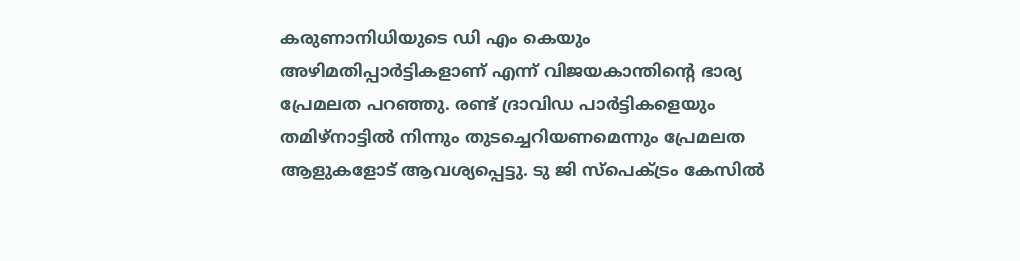കരുണാനിധിയുടെ ഡി എം കെയും അഴിമതിപ്പാര്‍ട്ടികളാണ് എന്ന് വിജയകാന്തിന്റെ ഭാര്യ പ്രേമലത പറഞ്ഞു. രണ്ട് ദ്രാവിഡ പാര്‍ട്ടികളെയും തമിഴ്‌നാട്ടില്‍ നിന്നും തുടച്ചെറിയണമെന്നും പ്രേമലത ആളുകളോട് ആവശ്യപ്പെട്ടു. ടു ജി സ്‌പെക്ട്രം കേസില്‍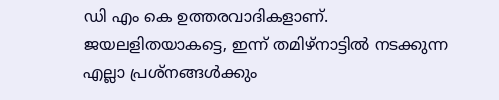ഡി എം കെ ഉത്തരവാദികളാണ്. ജയലളിതയാകട്ടെ, ഇന്ന് തമിഴ്‌നാട്ടില്‍ നടക്കുന്ന എല്ലാ പ്രശ്‌നങ്ങള്‍ക്കും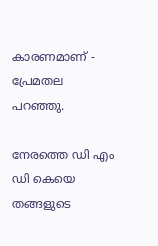കാരണമാണ് - പ്രേമതല പറഞ്ഞു.

നേരത്തെ ഡി എം ഡി കെയെ തങ്ങളുടെ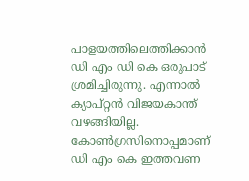പാളയത്തിലെത്തിക്കാന്‍ ഡി എം ഡി കെ ഒരുപാട് ശ്രമിച്ചിരുന്നു. എന്നാല്‍ ക്യാപ്റ്റന്‍ വിജയകാന്ത് വഴങ്ങിയില്ല. കോണ്‍ഗ്രസിനൊപ്പമാണ് ഡി എം കെ ഇത്തവണ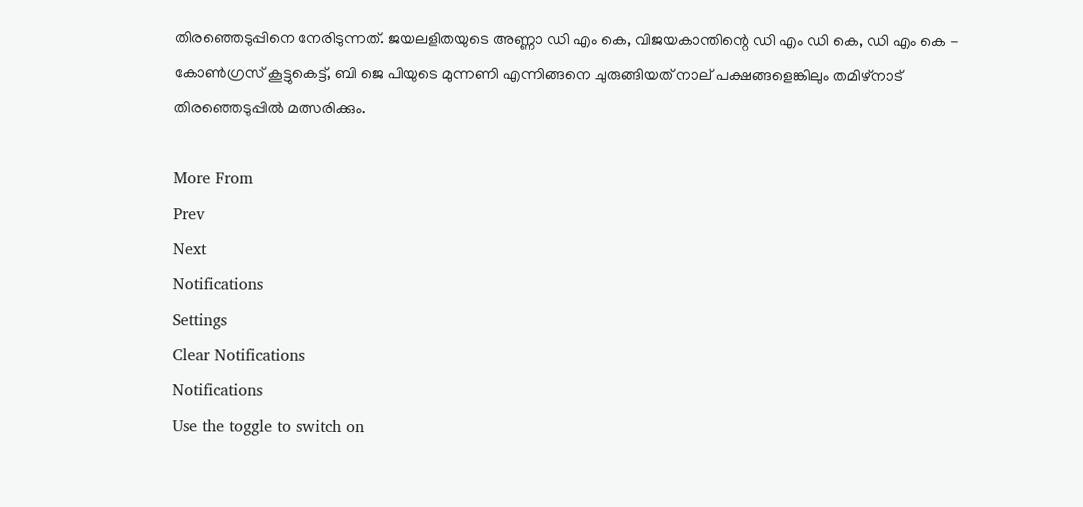തിരഞ്ഞെടുപ്പിനെ നേരിടുന്നത്. ജയലളിതയുടെ അണ്ണാ ഡി എം കെ, വിജയകാന്തിന്റെ ഡി എം ഡി കെ, ഡി എം കെ - കോണ്‍ഗ്രസ് കൂട്ടുകെട്ട്, ബി ജെ പിയുടെ മുന്നണി എന്നിങ്ങനെ ചുരുങ്ങിയത് നാല് പക്ഷങ്ങളെങ്കിലും തമിഴ്‌നാട് തിരഞ്ഞെടുപ്പില്‍ മത്സരിക്കും.

More From
Prev
Next
Notifications
Settings
Clear Notifications
Notifications
Use the toggle to switch on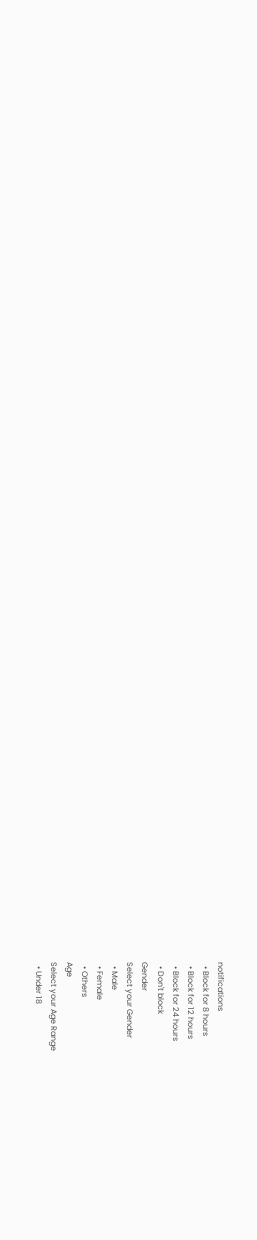notifications
  • Block for 8 hours
  • Block for 12 hours
  • Block for 24 hours
  • Don't block
Gender
Select your Gender
  • Male
  • Female
  • Others
Age
Select your Age Range
  • Under 18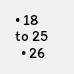• 18 to 25
  • 26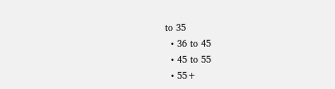to 35
  • 36 to 45
  • 45 to 55
  • 55+